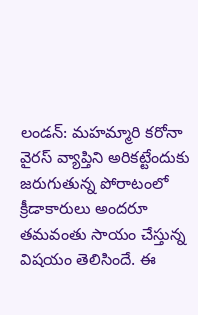లండన్: మహమ్మారి కరోనా వైరస్ వ్యాప్తిని అరికట్టేందుకు జరుగుతున్న పోరాటంలో క్రీడాకారులు అందరూ తమవంతు సాయం చేస్తున్న విషయం తెలిసిందే. ఈ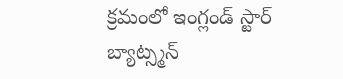క్రమంలో ఇంగ్లండ్ స్టార్ బ్యాట్స్మన్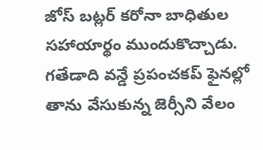జోస్ బట్లర్ కరోనా బాధితుల సహాయార్థం ముందుకొచ్చాడు. గతేడాది వన్డే ప్రపంచకప్ ఫైనల్లో తాను వేసుకున్న జెర్సీని వేలం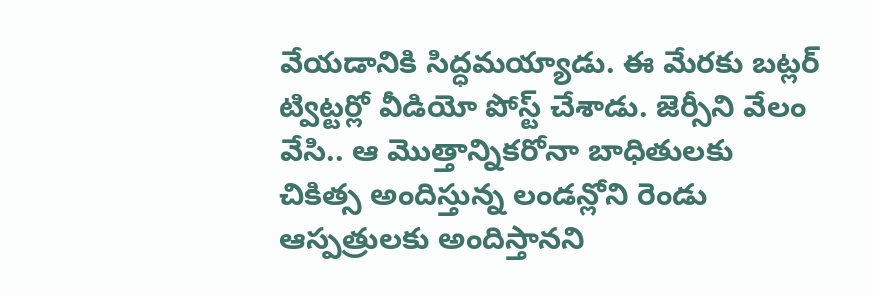వేయడానికి సిద్ధమయ్యాడు. ఈ మేరకు బట్లర్ ట్విట్టర్లో వీడియో పోస్ట్ చేశాడు. జెర్సీని వేలం వేసి.. ఆ మొత్తాన్నికరోనా బాధితులకు చికిత్స అందిస్తున్న లండన్లోని రెండు ఆస్పత్రులకు అందిస్తానని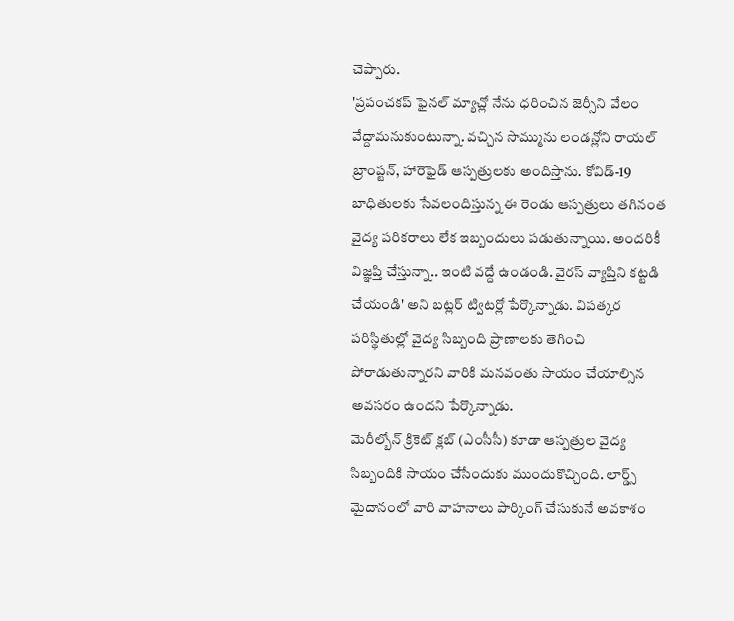చెప్పారు.
'ప్రపంచకప్ ఫైనల్ మ్యాచ్లో నేను ధరించిన జెర్సీని వేలం వేద్దామనుకుంటున్నా. వచ్చిన సొమ్మును లండన్లోని రాయల్ బ్రాంప్టన్, హారెఫైడ్ ఆస్పత్రులకు అందిస్తాను. కోవిడ్-19 బాధితులకు సేవలందిస్తున్న ఈ రెండు ఆస్పత్రులు తగినంత వైద్య పరికరాలు లేక ఇబ్బందులు పడుతున్నాయి. అందరికీ విజ్ఞప్తి చేస్తున్నా.. ఇంటి వద్దే ఉండండి. వైరస్ వ్యాప్తిని కట్టడి చేయండి' అని బట్లర్ ట్విటర్లో పేర్కొన్నాడు. విపత్కర పరిస్థితుల్లో వైద్య సిబ్బంది ప్రాణాలకు తెగించి పోరాడుతున్నారని వారికి మనవంతు సాయం చేయాల్సిన అవసరం ఉందని పేర్కొన్నాడు.
మెరీల్బోన్ క్రికెట్ క్లబ్ (ఎంసీసీ) కూడా ఆస్పత్రుల వైద్య సిబ్బందికి సాయం చేసేందుకు ముందుకొచ్చింది. లార్డ్స్ మైదానంలో వారి వాహనాలు పార్కింగ్ చేసుకునే అవకాశం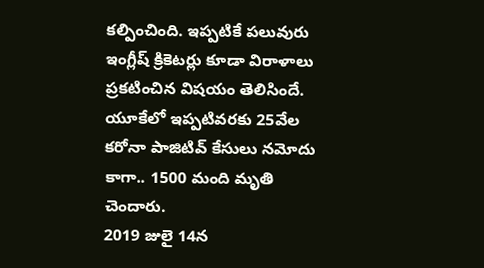కల్పించింది. ఇప్పటికే పలువురు ఇంగ్లీష్ క్రికెటర్లు కూడా విరాళాలు ప్రకటించిన విషయం తెలిసిందే. యూకేలో ఇప్పటివరకు 25వేల కరోనా పాజిటివ్ కేసులు నమోదు కాగా.. 1500 మంది మృతి చెందారు.
2019 జులై 14న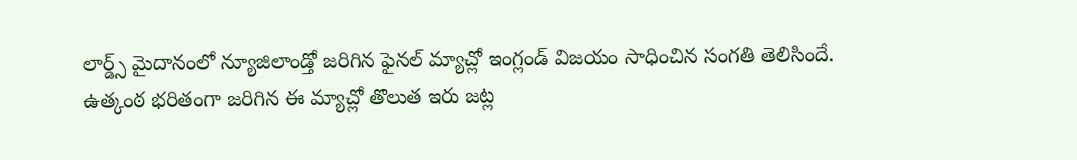లార్డ్స్ మైదానంలో న్యూజిలాండ్తో జరిగిన ఫైనల్ మ్యాచ్లో ఇంగ్లండ్ విజయం సాధించిన సంగతి తెలిసిందే. ఉత్కంఠ భరితంగా జరిగిన ఈ మ్యాచ్లో తొలుత ఇరు జట్ల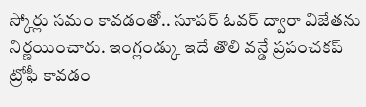స్కోర్లు సమం కావడంతో.. సూపర్ ఓవర్ ద్వారా విజేతను నిర్ణయించారు. ఇంగ్లండ్కు ఇదే తొలి వన్డే ప్రపంచకప్ ట్రోఫీ కావడం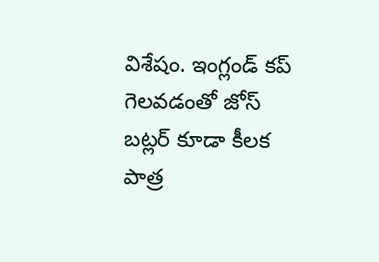విశేషం. ఇంగ్లండ్ కప్ గెలవడంతో జోస్ బట్లర్ కూడా కీలక పాత్ర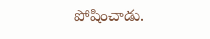పోషించాడు.